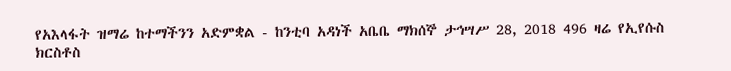የአእላፋት ዝማሬ ከተማችንን አድምቋል - ከንቲባ አዳነች አቤቤ ማክሰኞ ታኅሣሥ 28, 2018 496 ዛሬ የኢየሱስ ክርስቶስ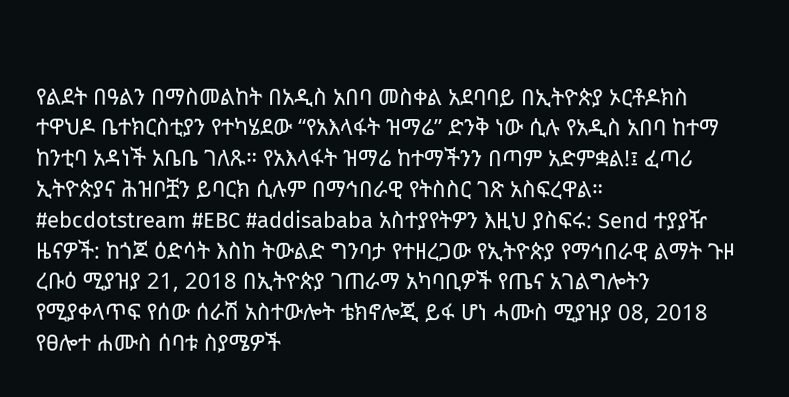የልደት በዓልን በማስመልከት በአዲስ አበባ መስቀል አደባባይ በኢትዮጵያ ኦርቶዶክስ ተዋህዶ ቤተክርስቲያን የተካሄደው “የአእላፋት ዝማሬ” ድንቅ ነው ሲሉ የአዲስ አበባ ከተማ ከንቲባ አዳነች አቤቤ ገለጹ። የአእላፋት ዝማሬ ከተማችንን በጣም አድምቋል!፤ ፈጣሪ ኢትዮጵያና ሕዝቦቿን ይባርክ ሲሉም በማኅበራዊ የትስስር ገጽ አስፍረዋል። #ebcdotstream #EBC #addisababa አስተያየትዎን እዚህ ያስፍሩ: Send ተያያዥ ዜናዎች: ከጎጆ ዕድሳት እስከ ትውልድ ግንባታ የተዘረጋው የኢትዮጵያ የማኅበራዊ ልማት ጉዞ ረቡዕ ሚያዝያ 21, 2018 በኢትዮጵያ ገጠራማ አካባቢዎች የጤና አገልግሎትን የሚያቀላጥፍ የሰው ሰራሽ አስተውሎት ቴክኖሎጂ ይፋ ሆነ ሓሙስ ሚያዝያ 08, 2018 የፀሎተ ሐሙስ ሰባቱ ስያሜዎች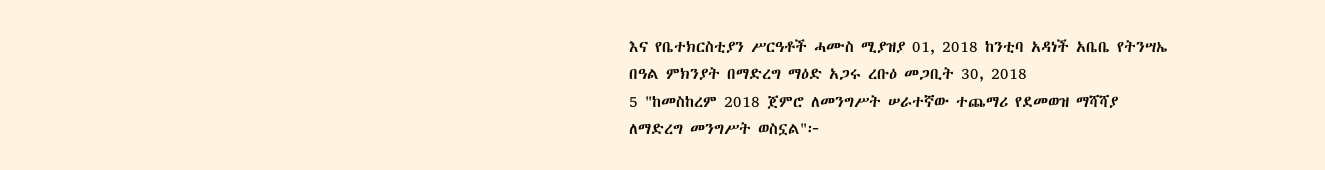እና የቤተክርስቲያን ሥርዓቶች ሓሙስ ሚያዝያ 01, 2018 ከንቲባ አዳነች አቤቤ የትንሣኤ በዓል ምክንያት በማድረግ ማዕድ አጋሩ ረቡዕ መጋቢት 30, 2018
5 "ከመስከረም 2018 ጀምሮ ለመንግሥት ሠራተኛው ተጨማሪ የደመወዝ ማሻሻያ ለማድረግ መንግሥት ወስኗል"፦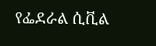የፌደራል ሲቪል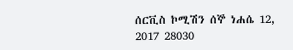ሰርቪስ ኮሚሽን ሰኞ ነሐሴ 12, 2017 28030